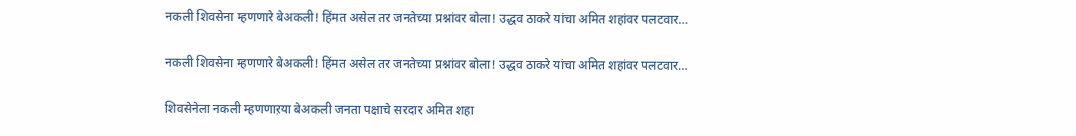नकली शिवसेना म्हणणारे बेअकली! हिंमत असेल तर जनतेच्या प्रश्नांवर बोला! उद्धव ठाकरे यांचा अमित शहांवर पलटवार…

नकली शिवसेना म्हणणारे बेअकली! हिंमत असेल तर जनतेच्या प्रश्नांवर बोला! उद्धव ठाकरे यांचा अमित शहांवर पलटवार…

शिवसेनेला नकली म्हणणाऱया बेअकली जनता पक्षाचे सरदार अमित शहा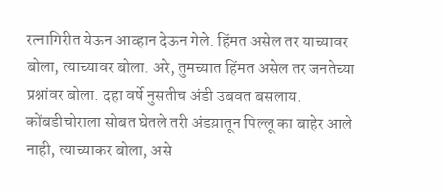रत्नागिरीत येऊन आव्हान देऊन गेले. हिंमत असेल तर याच्यावर बोला, त्याच्यावर बोला. अरे, तुमच्यात हिंमत असेल तर जनतेच्या प्रश्नांवर बोला. दहा वर्षे नुसतीच अंडी उबवत बसलाय. कोंबडीचोराला सोबत घेतले तरी अंडय़ातून पिल्लू का बाहेर आले नाही, त्याच्याकर बोला, असे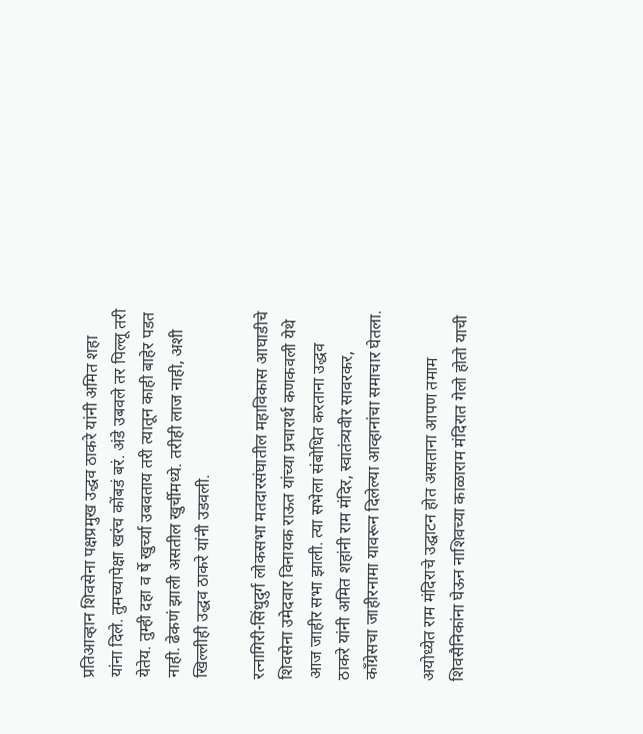प्रतिआव्हान शिवसेना पक्षप्रमुख उद्धव ठाकरे यांनी अमित शहा यांना दिले. तुमच्यापेक्षा खरंच कोंबडं बरं. अंडे उबवले तर पिल्लू तरी येतेय. तुम्ही दहा व र्षे खुर्च्या उबवताय तरी त्यातून काही बाहेर पडत नाही. ढेकणं झाली असतील खुर्चीमध्ये. तरीही लाज नाही, अशी खिल्लीही उद्धव ठाकरे यांनी उडवली.

रत्नागिरी-सिंधुदुर्ग लोकसभा मतदारसंघातील महाविकास आघाडीचे शिवसेना उमेदवार विनायक राऊत यांच्या प्रचारार्थ कणकवली येथे आज जाहीर सभा झाली. त्या सभेला संबोधित करताना उद्धव ठाकरे यांनी अमित शहांनी राम मंदिर, स्वातंत्र्यवीर सावरकर, काँग्रेसचा जाहीरनामा यावरून दिलेल्या आव्हानांचा समाचार घेतला.

अयोध्येत राम मंदिराचे उद्घाटन होत असताना आपण तमाम शिवसैनिकांना घेऊन नाशिवच्या काळाराम मंदिरात गेलो होतो याची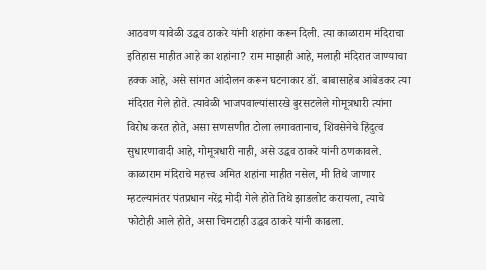आठवण यावेळी उद्धव ठाकरे यांनी शहांना करून दिली. त्या काळाराम मंदिराचा इतिहास माहीत आहे का शहांना? राम माझाही आहे, मलाही मंदिरात जाण्याचा हक्क आहे, असे सांगत आंदोलन करून घटनाकार डॉ. बाबासाहेब आंबेडकर त्या मंदिरात गेले होते. त्यावेळी भाजपवाल्यांसारखे बुरसटलेले गोमूत्रधारी त्यांना विरोध करत होते, असा सणसणीत टोला लगावतानाच, शिवसेनेचे हिंदुत्व सुधारणावादी आहे, गोमूत्रधारी नाही, असे उद्धव ठाकरे यांनी ठणकावले. काळाराम मंदिराचे महत्त्व अमित शहांना माहीत नसेल, मी तिथे जाणार म्हटल्यानंतर पंतप्रधान नरेंद्र मोदी गेले होते तिथे झाडलोट करायला, त्याचे फोटोही आले होते, असा चिमटाही उद्धव ठाकरे यांनी काढला.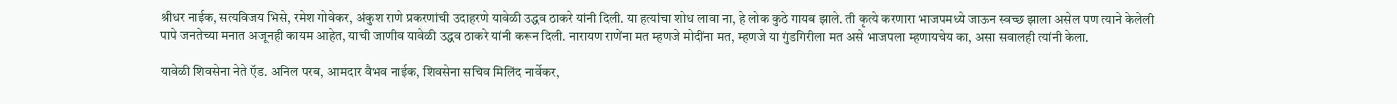श्रीधर नाईक, सत्यविजय भिसे, रमेश गोवेकर, अंकुश राणे प्रकरणांची उदाहरणे यावेळी उद्धव ठाकरे यांनी दिली. या हत्यांचा शोध लावा ना, हे लोक कुठे गायब झाले. ती कृत्ये करणारा भाजपमध्ये जाऊन स्वच्छ झाला असेल पण त्याने केलेली पापे जनतेच्या मनात अजूनही कायम आहेत, याची जाणीव यावेळी उद्धव ठाकरे यांनी करून दिली. नारायण राणेंना मत म्हणजे मोदींना मत, म्हणजे या गुंडगिरीला मत असे भाजपला म्हणायचेय का, असा सवालही त्यांनी केला.

यावेळी शिवसेना नेते ऍड. अनिल परब, आमदार वैभव नाईक, शिवसेना सचिव मिलिंद नार्वेकर,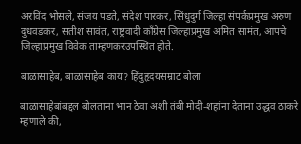अरविंद भोसले, संजय पडते, संदेश पारकर, सिंधुदुर्ग जिल्हा संपर्कप्रमुख अरुण दुधवडकर, सतीश सावंत, राष्ट्रवादी काँग्रेस जिल्हाप्रमुख अमित सामंत, आपचे जिल्हाप्रमुख विवेक ताम्हणकरउपस्थित होते.

बाळासाहेब, बाळासाहेब काय? हिंदुहृदयसम्राट बोला

बाळासाहेबांबद्दल बोलताना भान ठेवा अशी तंबी मोदी-शहांना देताना उद्धव ठाकरे म्हणाले की,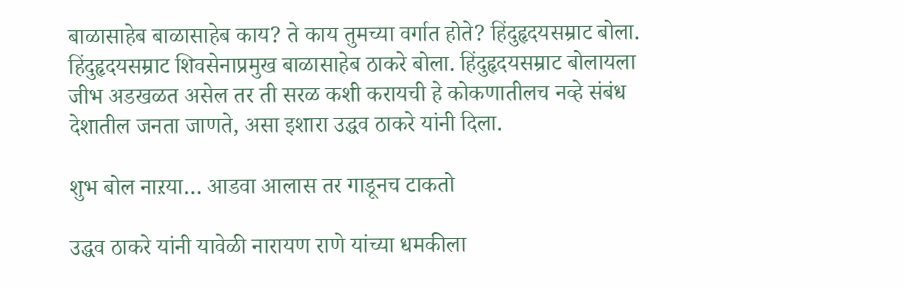बाळासाहेब बाळासाहेब काय? ते काय तुमच्या वर्गात होते? हिंदुहृदयसम्राट बोला. हिंदुहृदयसम्राट शिवसेनाप्रमुख बाळासाहेब ठाकरे बोला. हिंदुहृदयसम्राट बोलायला जीभ अडखळत असेल तर ती सरळ कशी करायची हे कोकणातीलच नव्हे संबंध देशातील जनता जाणते, असा इशारा उद्धव ठाकरे यांनी दिला.

शुभ बोल नाऱया… आडवा आलास तर गाडूनच टाकतो

उद्धव ठाकरे यांनी यावेळी नारायण राणे यांच्या धमकीला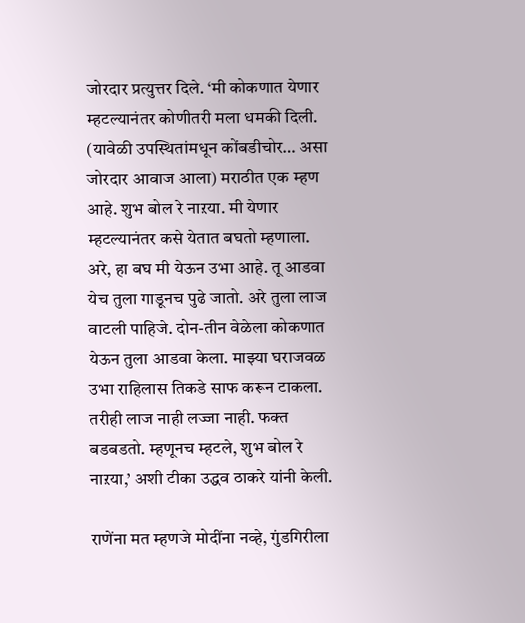जोरदार प्रत्युत्तर दिले. ‘मी कोकणात येणार म्हटल्यानंतर कोणीतरी मला धमकी दिली. (यावेळी उपस्थितांमधून कोंबडीचोर… असा जोरदार आवाज आला) मराठीत एक म्हण आहे. शुभ बोल रे नाऱया. मी येणार म्हटल्यानंतर कसे येतात बघतो म्हणाला. अरे, हा बघ मी येऊन उभा आहे. तू आडवा येच तुला गाडूनच पुढे जातो. अरे तुला लाज वाटली पाहिजे. दोन-तीन वेळेला कोकणात येऊन तुला आडवा केला. माझ्या घराजवळ उभा राहिलास तिकडे साफ करून टाकला. तरीही लाज नाही लज्जा नाही. फक्त बडबडतो. म्हणूनच म्हटले, शुभ बोल रे नाऱया,’ अशी टीका उद्धव ठाकरे यांनी केली.

राणेंना मत म्हणजे मोदींना नव्हे, गुंडगिरीला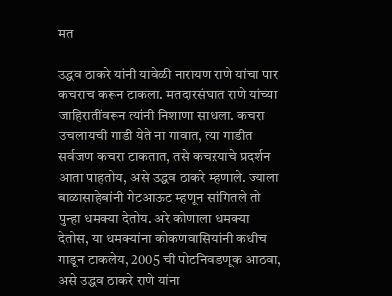मत

उद्धव ठाकरे यांनी यावेळी नारायण राणे यांचा पार कचराच करून टाकला. मतदारसंघात राणे यांच्या जाहिरातींवरून त्यांनी निशाणा साधला. कचरा उचलायची गाडी येते ना गावात, त्या गाडीत सर्वजण कचरा टाकतात, तसे कचऱयाचे प्रदर्शन आता पाहतोय, असे उद्धव ठाकरे म्हणाले. ज्याला बाळासाहेबांनी गेटआऊट म्हणून सांगितले तो पुन्हा धमक्या देतोय. अरे कोणाला धमक्या देतोस, या धमक्यांना कोकणवासियांनी कधीच गाडून टाकलेय, 2005 ची पोटनिवडणूक आठवा, असे उद्धव ठाकरे राणे यांना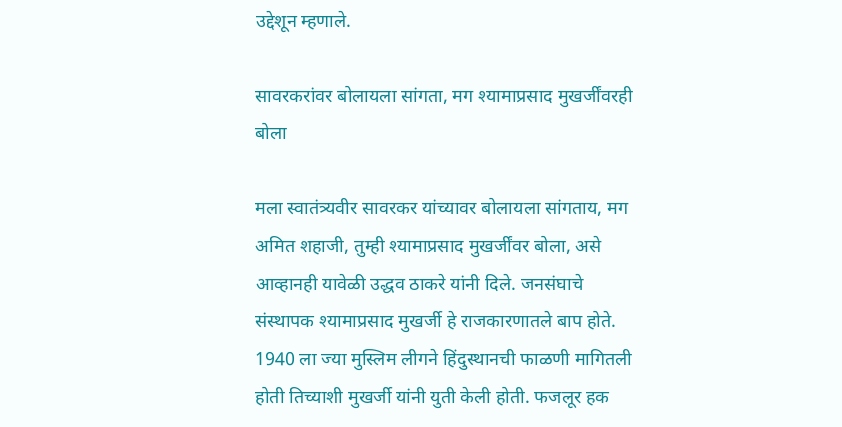उद्देशून म्हणाले.

सावरकरांवर बोलायला सांगता, मग श्यामाप्रसाद मुखर्जींवरही बोला

मला स्वातंत्र्यवीर सावरकर यांच्यावर बोलायला सांगताय, मग अमित शहाजी, तुम्ही श्यामाप्रसाद मुखर्जींवर बोला, असे आव्हानही यावेळी उद्धव ठाकरे यांनी दिले. जनसंघाचे संस्थापक श्यामाप्रसाद मुखर्जी हे राजकारणातले बाप होते. 1940 ला ज्या मुस्लिम लीगने हिंदुस्थानची फाळणी मागितली होती तिच्याशी मुखर्जी यांनी युती केली होती. फजलूर हक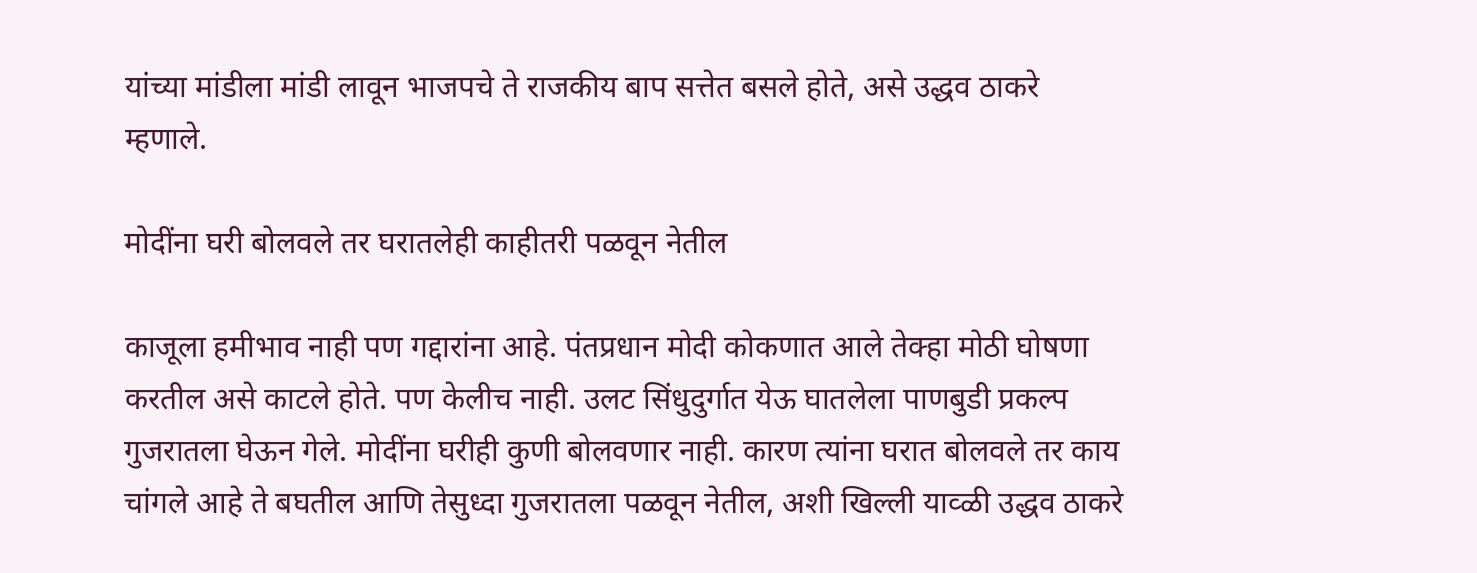यांच्या मांडीला मांडी लावून भाजपचे ते राजकीय बाप सत्तेत बसले होते, असे उद्धव ठाकरे म्हणाले.

मोदींना घरी बोलवले तर घरातलेही काहीतरी पळवून नेतील

काजूला हमीभाव नाही पण गद्दारांना आहे. पंतप्रधान मोदी कोकणात आले तेक्हा मोठी घोषणा करतील असे काटले होते. पण केलीच नाही. उलट सिंधुदुर्गात येऊ घातलेला पाणबुडी प्रकल्प गुजरातला घेऊन गेले. मोदींना घरीही कुणी बोलवणार नाही. कारण त्यांना घरात बोलवले तर काय चांगले आहे ते बघतील आणि तेसुध्दा गुजरातला पळवून नेतील, अशी खिल्ली याव्ळी उद्धव ठाकरे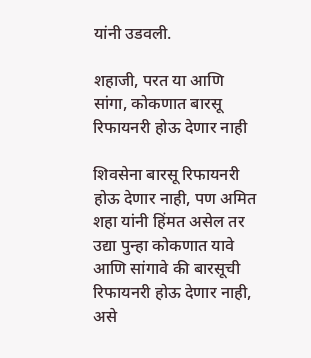यांनी उडवली.

शहाजी, परत या आणि सांगा, कोकणात बारसू रिफायनरी होऊ देणार नाही

शिवसेना बारसू रिफायनरी होऊ देणार नाही, पण अमित शहा यांनी हिंमत असेल तर उद्या पुन्हा कोकणात यावे आणि सांगावे की बारसूची रिफायनरी होऊ देणार नाही, असे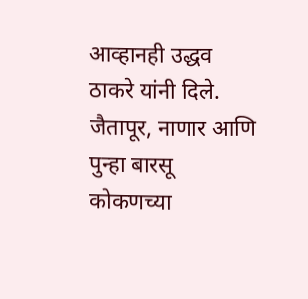आव्हानही उद्धव ठाकरे यांनी दिले. जैतापूर, नाणार आणि पुन्हा बारसू कोकणच्या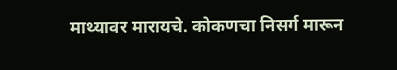माथ्यावर मारायचे. कोकणचा निसर्ग मारून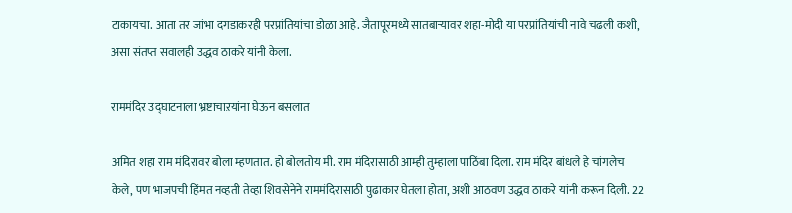टाकायचा. आता तर जांभा दगडाकरही परप्रांतियांचा डोळा आहे. जैतापूरमध्ये सातबाऱ्यावर शहा-मोदी या परप्रांतियांची नावे चढली कशी, असा संतप्त सवालही उद्धव ठाकरे यांनी केला.

राममंदिर उद्घाटनाला भ्रष्टाचाऱयांना घेऊन बसलात

अमित शहा राम मंदिरावर बोला म्हणतात. हो बोलतोय मी. राम मंदिरासाठी आम्ही तुम्हाला पाठिंबा दिला. राम मंदिर बांधले हे चांगलेच केले, पण भाजपची हिंमत नव्हती तेव्हा शिवसेनेने राममंदिरासाठी पुढाकार घेतला होता, अशी आठवण उद्धव ठाकरे यांनी करून दिली. 22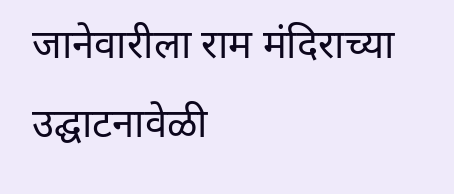जानेवारीला राम मंदिराच्या उद्घाटनावेळी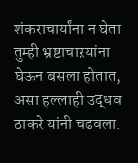शंकराचार्यांना न घेता तुम्ही भ्रष्टाचाऱयांना घेऊन बसला होतात, असा हल्लाही उद्धव ठाकरे यांनी चढवला.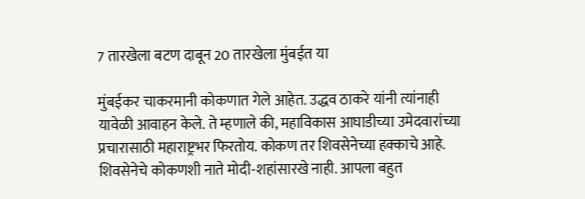7 तारखेला बटण दाबून 20 तारखेला मुंबईत या

मुंबईकर चाकरमानी कोकणात गेले आहेत. उद्धव ठाकरे यांनी त्यांनाही यावेळी आवाहन केले. ते म्हणाले की, महाविकास आघाडीच्या उमेदवारांच्या प्रचारासाठी महाराष्ट्रभर फिरतोय. कोकण तर शिवसेनेच्या हक्काचे आहे. शिवसेनेचे कोकणशी नाते मोदी-शहांसारखे नाही. आपला बहुत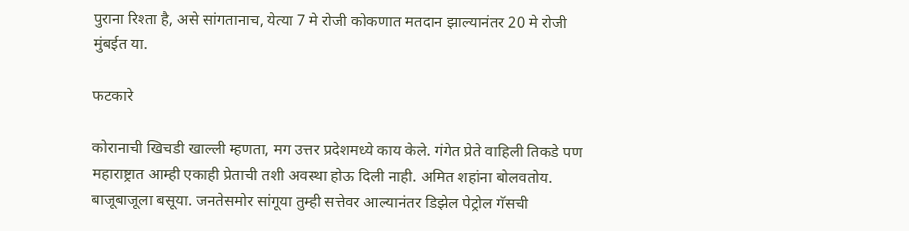पुराना रिश्ता है, असे सांगतानाच, येत्या 7 मे रोजी कोकणात मतदान झाल्यानंतर 20 मे रोजी मुंबईत या.

फटकारे

कोरानाची खिचडी खाल्ली म्हणता, मग उत्तर प्रदेशमध्ये काय केले. गंगेत प्रेते वाहिली तिकडे पण महाराष्ट्रात आम्ही एकाही प्रेताची तशी अवस्था होऊ दिली नाही. अमित शहांना बोलवतोय. बाजूबाजूला बसूया. जनतेसमोर सांगूया तुम्ही सत्तेवर आल्यानंतर डिझेल पेट्रोल गॅसची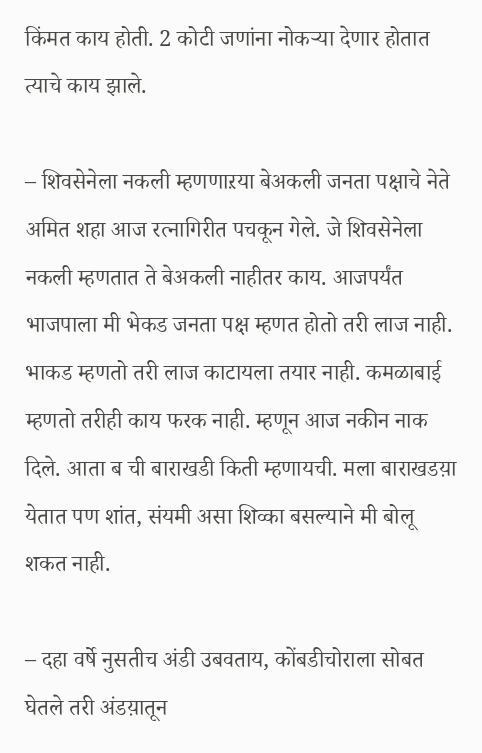किंमत काय होती. 2 कोटी जणांना नोकऱ्या देणार होतात त्याचे काय झाले.

– शिवसेनेला नकली म्हणणाऱया बेअकली जनता पक्षाचे नेते अमित शहा आज रत्नागिरीत पचकून गेले. जे शिवसेनेला नकली म्हणतात ते बेअकली नाहीतर काय. आजपर्यंत भाजपाला मी भेकड जनता पक्ष म्हणत होतो तरी लाज नाही. भाकड म्हणतो तरी लाज काटायला तयार नाही. कमळाबाई म्हणतो तरीही काय फरक नाही. म्हणून आज नकीन नाक दिले. आता ब ची बाराखडी किती म्हणायची. मला बाराखडय़ा येतात पण शांत, संयमी असा शिव्का बसल्याने मी बोलू शकत नाही.

– दहा वर्षे नुसतीच अंडी उबवताय, कोंबडीचोराला सोबत घेतले तरी अंडय़ातून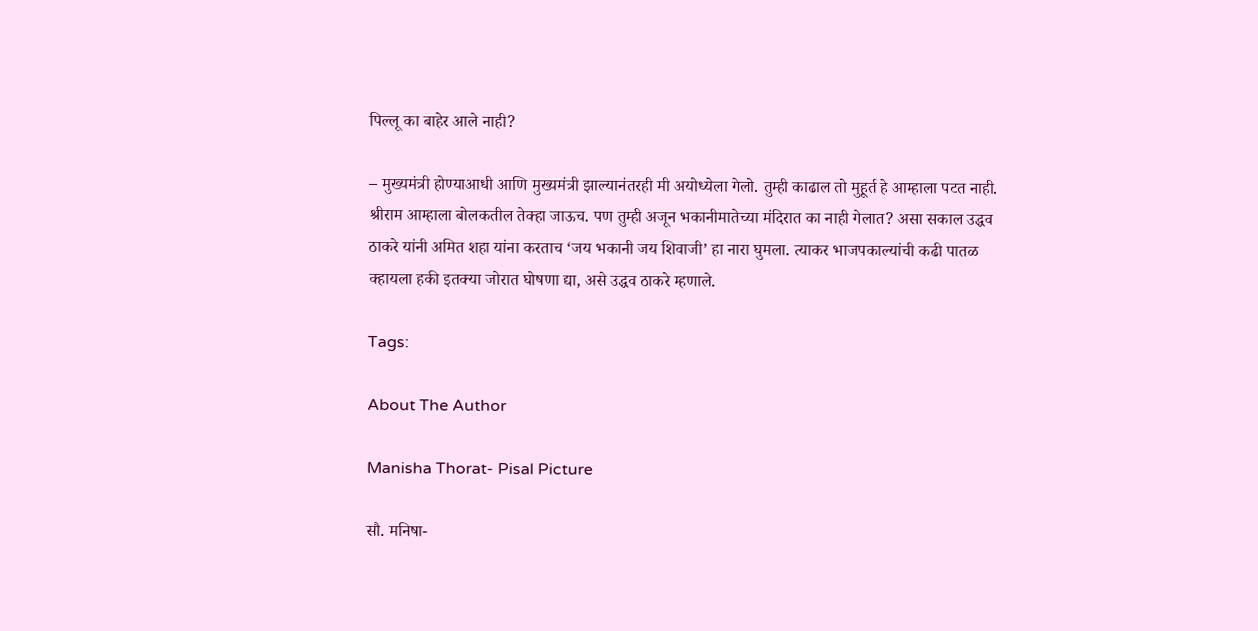पिल्लू का बाहेर आले नाही?

– मुख्यमंत्री होण्याआधी आणि मुख्यमंत्री झाल्यानंतरही मी अयोध्येला गेलो. तुम्ही काढाल तो मुहूर्त हे आम्हाला पटत नाही. श्रीराम आम्हाला बोलकतील तेक्हा जाऊच. पण तुम्ही अजून भकानीमातेच्या मंदिरात का नाही गेलात? असा सकाल उद्धव ठाकरे यांनी अमित शहा यांना करताच ‘जय भकानी जय शिवाजी’ हा नारा घुमला. त्याकर भाजपकाल्यांची कढी पातळ क्हायला हकी इतक्या जोरात घोषणा द्या, असे उद्धव ठाकरे म्हणाले.

Tags:

About The Author

Manisha Thorat- Pisal Picture

सौ. मनिषा-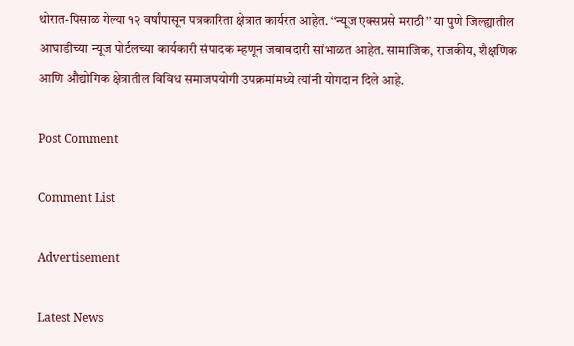थोरात-पिसाळ गेल्या १२ वर्षांपासून पत्रकारिता क्षेत्रात कार्यरत आहेत. ‘‘न्यूज एक्सप्रसे मराठी’’ या पुणे जिल्ह्यातील आघाडीच्या न्यूज पोर्टलच्या कार्यकारी संपादक म्हणून जबाबदारी सांभाळत आहेत. सामाजिक, राजकीय, शैक्षणिक आणि औद्योगिक क्षेत्रातील विविध समाजपयोगी उपक्रमांमध्ये त्यांनी योगदान दिले आहे.

Post Comment

Comment List

Advertisement

Latest News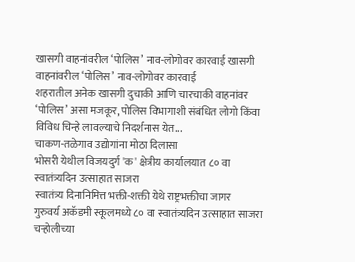खासगी वाहनांवरील ‘पोलिस’ नाव-लोगोवर कारवाई खासगी वाहनांवरील ‘पोलिस’ नाव-लोगोवर कारवाई
शहरातील अनेक खासगी दुचाकी आणि चारचाकी वाहनांवर ‘पोलिस’ असा मजकूर, पोलिस विभागाशी संबंधित लोगो किंवा विविध चिन्हे लावल्याचे निदर्शनास येत...
चाकण-तळेगाव उद्योगांना मोठा दिलासा
भोसरी येथील विजयदुर्ग 'क' क्षेत्रीय कार्यालयात ८० वा स्वातंत्र्यदिन उत्साहात साजरा
स्वातंत्र्य दिनानिमित्त भक्ती-शक्ती येथे राष्ट्रभक्तीचा जागर
गुरुवर्य अकॅडमी स्कूलमध्ये ८० वा स्वातंत्र्यदिन उत्साहात साजरा
चऱ्होलीच्या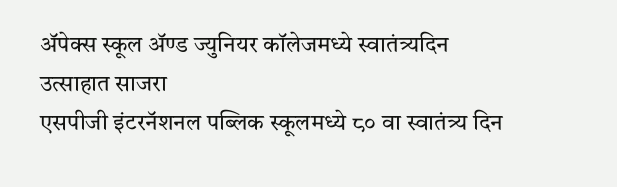अ‍ॅपेक्स स्कूल अ‍ॅण्ड ज्युनियर कॉलेजमध्ये स्वातंत्र्यदिन उत्साहात साजरा
एसपीजी इंटरनॅशनल पब्लिक स्कूलमध्ये ८० वा स्वातंत्र्य दिन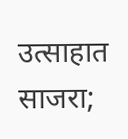उत्साहात साजरा;